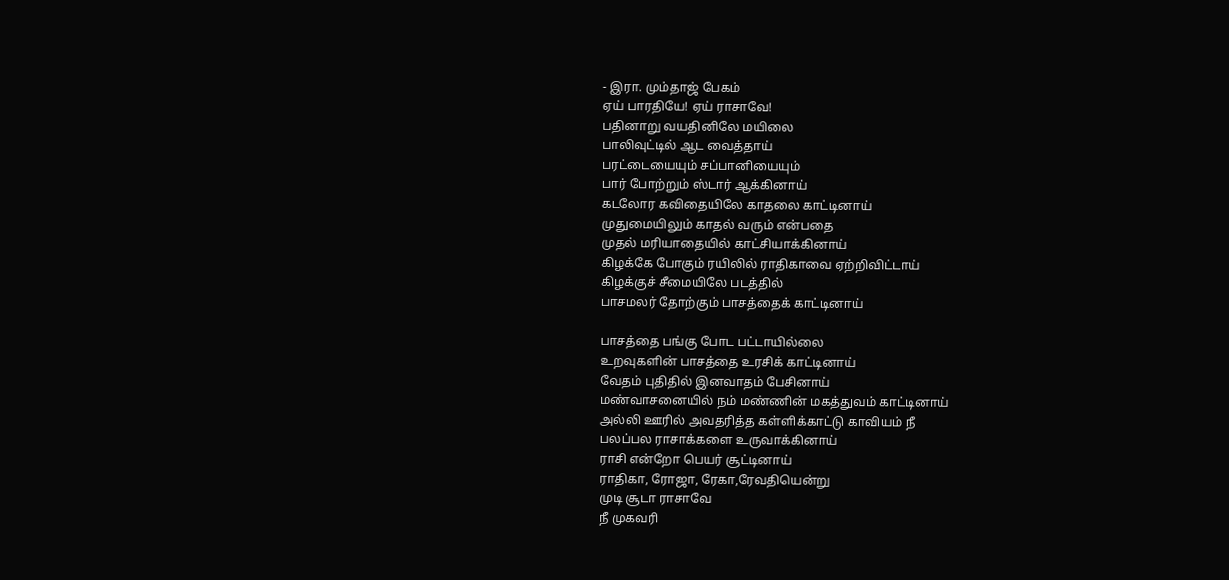- இரா. மும்தாஜ் பேகம்
ஏய் பாரதியே! ஏய் ராசாவே!
பதினாறு வயதினிலே மயிலை
பாலிவுட்டில் ஆட வைத்தாய்
பரட்டையையும் சப்பானியையும்
பார் போற்றும் ஸ்டார் ஆக்கினாய்
கடலோர கவிதையிலே காதலை காட்டினாய்
முதுமையிலும் காதல் வரும் என்பதை
முதல் மரியாதையில் காட்சியாக்கினாய்
கிழக்கே போகும் ரயிலில் ராதிகாவை ஏற்றிவிட்டாய்
கிழக்குச் சீமையிலே படத்தில்
பாசமலர் தோற்கும் பாசத்தைக் காட்டினாய்

பாசத்தை பங்கு போட பட்டாயில்லை
உறவுகளின் பாசத்தை உரசிக் காட்டினாய்
வேதம் புதிதில் இனவாதம் பேசினாய்
மண்வாசனையில் நம் மண்ணின் மகத்துவம் காட்டினாய்
அல்லி ஊரில் அவதரித்த கள்ளிக்காட்டு காவியம் நீ
பலப்பல ராசாக்களை உருவாக்கினாய்
ராசி என்றோ பெயர் சூட்டினாய்
ராதிகா, ரோஜா, ரேகா,ரேவதியென்று
முடி சூடா ராசாவே
நீ முகவரி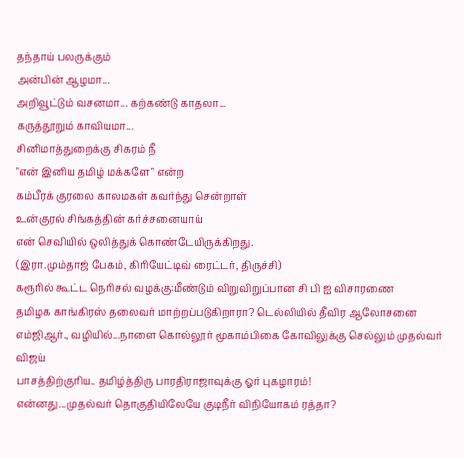தந்தாய் பலருக்கும்
அன்பின் ஆழமா...
அறிவூட்டும் வசனமா... கற்கண்டு காதலா...
கருத்தூறும் காவியமா...
சினிமாத்துறைக்கு சிகரம் நீ
"என் இனிய தமிழ் மக்களே" என்ற
கம்பீரக் குரலை காலமகள் கவர்ந்து சென்றாள்
உன்குரல் சிங்கத்தின் கர்ச்சனையாய்
என் செவியில் ஒலித்துக் கொண்டேயிருக்கிறது.
(இரா.மும்தாஜ் பேகம், கிரியேட்டிவ் ரைட்டர், திருச்சி)
கரூரில் கூட்ட நெரிசல் வழக்கு:மீண்டும் விறுவிறுப்பான சி பி ஐ விசாரணை
தமிழக காங்கிரஸ் தலைவர் மாற்றப்படுகிறாரா? டெல்லியில் தீவிர ஆலோசனை
எம்ஜிஆர்., வழியில்...நாளை கொல்லூர் மூகாம்பிகை கோவிலுக்கு செல்லும் முதல்வர் விஜய்
பாசத்திற்குரிய.. தமிழ்த்திரு பாரதிராஜாவுக்கு ஓர் புகழாரம்!
என்னது...முதல்வர் தொகுதியிலேயே குடிநீர் விநியோகம் ரத்தா?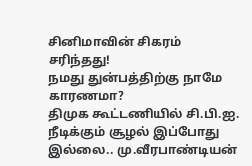சினிமாவின் சிகரம் சரிந்தது!
நமது துன்பத்திற்கு நாமே காரணமா?
திமுக கூட்டணியில் சி.பி.ஐ. நீடிக்கும் சூழல் இப்போது இல்லை.. மு.வீரபாண்டியன்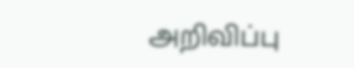அறிவிப்பு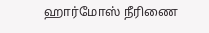ஹார்மோஸ் நீரிணை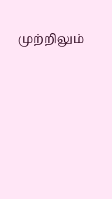முற்றிலும்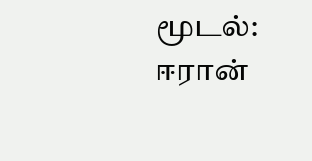மூடல்: ஈரான்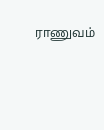ராணுவம்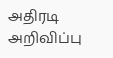அதிரடி அறிவிப்பு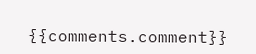{{comments.comment}}